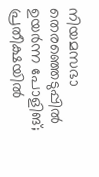നിയമസഭാ തെരഞ്ഞെടുപ്പിൽ ഉയർന്ന പോളിങ്; പ്രതീക്ഷയിൽ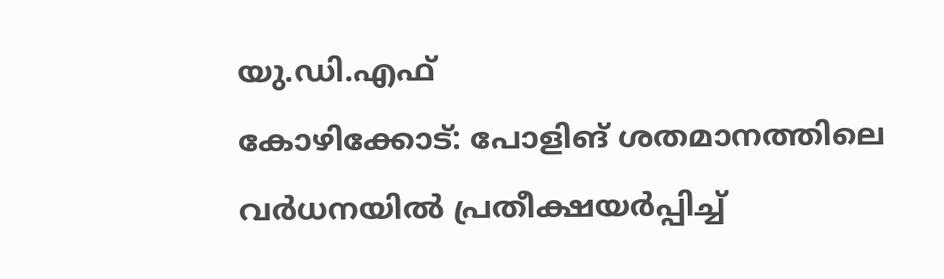യു.ഡി.എഫ്
കോഴിക്കോട്: പോളിങ് ശതമാനത്തിലെ വർധനയിൽ പ്രതീക്ഷയർപ്പിച്ച്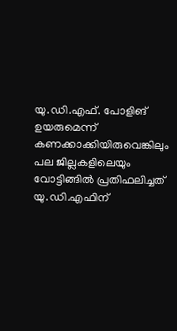യു.ഡി.എഫ്. പോളിങ് ഉയരുമെന്ന് കണക്കാക്കിയിരുവെങ്കിലും പല ജില്ലകളിലെയും വോട്ടിങ്ങിൽ പ്രതിഫലിച്ചത് യു.ഡി.എഫിന്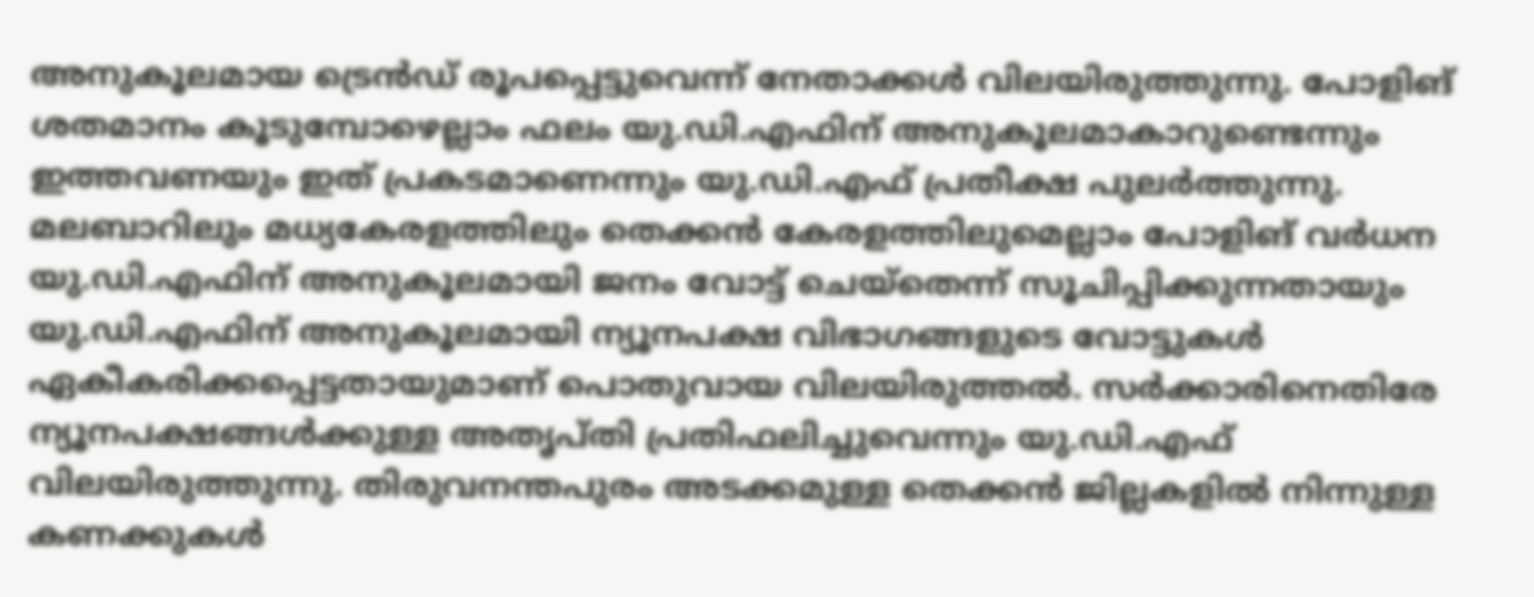അനുകൂലമായ ട്രെൻഡ് രൂപപ്പെട്ടുവെന്ന് നേതാക്കൾ വിലയിരുത്തുന്നു. പോളിങ് ശതമാനം കൂടുമ്പോഴെല്ലാം ഫലം യു.ഡി.എഫിന് അനുകൂലമാകാറുണ്ടെന്നും ഇത്തവണയും ഇത് പ്രകടമാണെന്നും യു.ഡി.എഫ് പ്രതീക്ഷ പുലർത്തുന്നു.
മലബാറിലും മധ്യകേരളത്തിലും തെക്കൻ കേരളത്തിലുമെല്ലാം പോളിങ് വർധന യു.ഡി.എഫിന് അനുകൂലമായി ജനം വോട്ട് ചെയ്തെന്ന് സൂചിപ്പിക്കുന്നതായും യു.ഡി.എഫിന് അനുകൂലമായി ന്യൂനപക്ഷ വിഭാഗങ്ങളുടെ വോട്ടുകൾ ഏകീകരിക്കപ്പെട്ടതായുമാണ് പൊതുവായ വിലയിരുത്തൽ. സർക്കാരിനെതിരേ ന്യൂനപക്ഷങ്ങൾക്കുള്ള അതൃപ്തി പ്രതിഫലിച്ചുവെന്നും യു.ഡി.എഫ് വിലയിരുത്തുന്നു. തിരുവനന്തപുരം അടക്കമുള്ള തെക്കൻ ജില്ലകളിൽ നിന്നുള്ള കണക്കുകൾ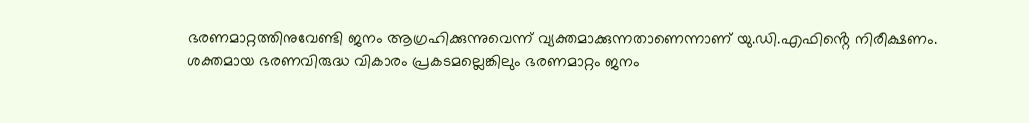ഭരണമാറ്റത്തിനുവേണ്ടി ജനം ആഗ്രഹിക്കുന്നുവെന്ന് വ്യക്തമാക്കുന്നതാണെന്നാണ് യു.ഡി.എഫിൻ്റെ നിരീക്ഷണം.
ശക്തമായ ഭരണവിരുദ്ധ വികാരം പ്രകടമല്ലെങ്കിലും ഭരണമാറ്റം ജനം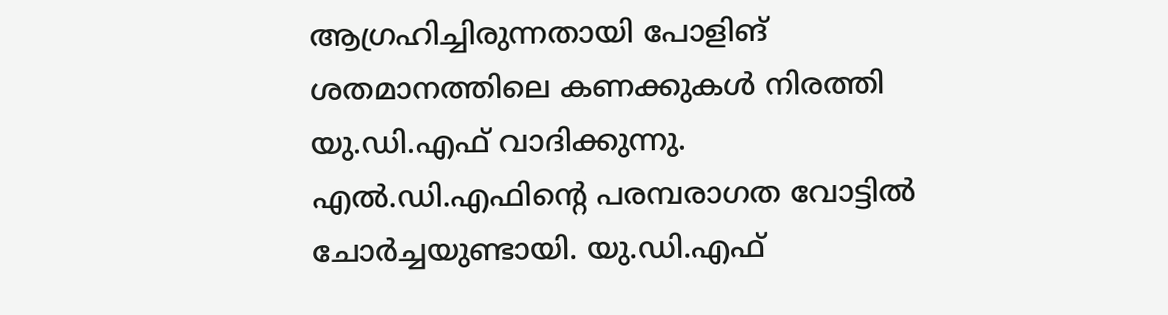ആഗ്രഹിച്ചിരുന്നതായി പോളിങ് ശതമാനത്തിലെ കണക്കുകൾ നിരത്തി യു.ഡി.എഫ് വാദിക്കുന്നു. എൽ.ഡി.എഫിൻ്റെ പരമ്പരാഗത വോട്ടിൽ ചോർച്ചയുണ്ടായി. യു.ഡി.എഫ്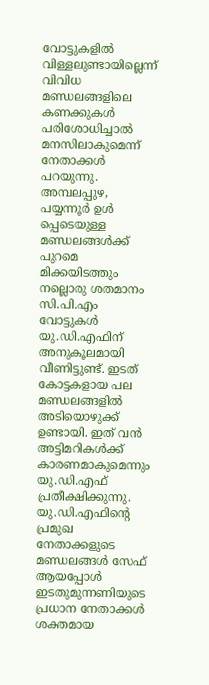വോട്ടുകളിൽ വിള്ളലുണ്ടായില്ലെന്ന് വിവിധ മണ്ഡലങ്ങളിലെ കണക്കുകൾ പരിശോധിച്ചാൽ മനസിലാകുമെന്ന് നേതാക്കൾ പറയുന്നു.
അമ്പലപ്പുഴ, പയ്യന്നൂർ ഉൾ പ്പെടെയുള്ള മണ്ഡലങ്ങൾക്ക് പുറമെ മിക്കയിടത്തും നല്ലൊരു ശതമാനം സി.പി.എം വോട്ടുകൾ യു.ഡി.എഫിന് അനുകൂലമായി വീണിട്ടുണ്ട്. ഇടത് കോട്ടകളായ പല മണ്ഡലങ്ങളിൽ അടിയൊഴുക്ക് ഉണ്ടായി. ഇത് വൻ അട്ടിമറികൾക്ക് കാരണമാകുമെന്നും യു.ഡി.എഫ് പ്രതീക്ഷിക്കുന്നു.
യു.ഡി.എഫിൻ്റെ പ്രമുഖ നേതാക്കളുടെ മണ്ഡലങ്ങൾ സേഫ് ആയപ്പോൾ ഇടതുമുന്നണിയുടെ പ്രധാന നേതാക്കൾ ശക്തമായ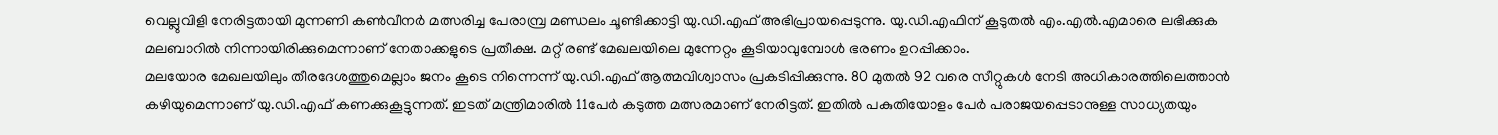വെല്ലുവിളി നേരിട്ടതായി മുന്നണി കൺവീനർ മത്സരിച്ച പേരാമ്പ്ര മണ്ഡലം ചൂണ്ടിക്കാട്ടി യു.ഡി.എഫ് അഭിപ്രായപ്പെടുന്നു. യു.ഡി.എഫിന് കൂടുതൽ എം.എൽ.എമാരെ ലഭിക്കുക മലബാറിൽ നിന്നായിരിക്കുമെന്നാണ് നേതാക്കളുടെ പ്രതീക്ഷ. മറ്റ് രണ്ട് മേഖലയിലെ മുന്നേറ്റം കൂടിയാവുമ്പോൾ ഭരണം ഉറപ്പിക്കാം.
മലയോര മേഖലയിലും തീരദേശത്തുമെല്ലാം ജനം കൂടെ നിന്നെന്ന് യു.ഡി.എഫ് ആത്മവിശ്വാസം പ്രകടിപ്പിക്കുന്നു. 80 മുതൽ 92 വരെ സീറ്റുകൾ നേടി അധികാരത്തിലെത്താൻ കഴിയുമെന്നാണ് യു.ഡി.എഫ് കണക്കുകൂട്ടുന്നത്. ഇടത് മന്ത്രിമാരിൽ 11പേർ കടുത്ത മത്സരമാണ് നേരിട്ടത്. ഇതിൽ പകുതിയോളം പേർ പരാജയപ്പെടാനുള്ള സാധ്യതയും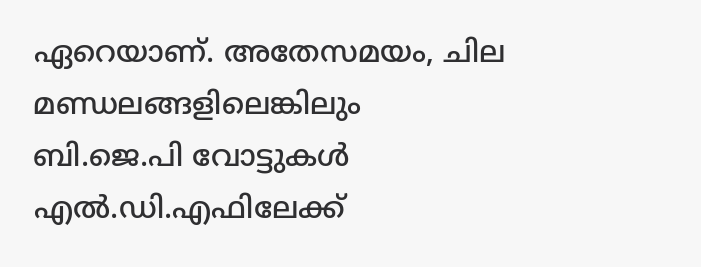ഏറെയാണ്. അതേസമയം, ചില മണ്ഡലങ്ങളിലെങ്കിലും ബി.ജെ.പി വോട്ടുകൾ എൽ.ഡി.എഫിലേക്ക്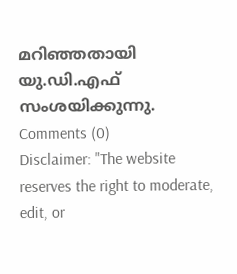മറിഞ്ഞതായി യു.ഡി.എഫ് സംശയിക്കുന്നു.
Comments (0)
Disclaimer: "The website reserves the right to moderate, edit, or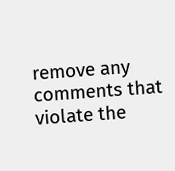remove any comments that violate the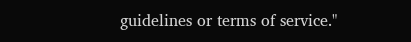guidelines or terms of service."